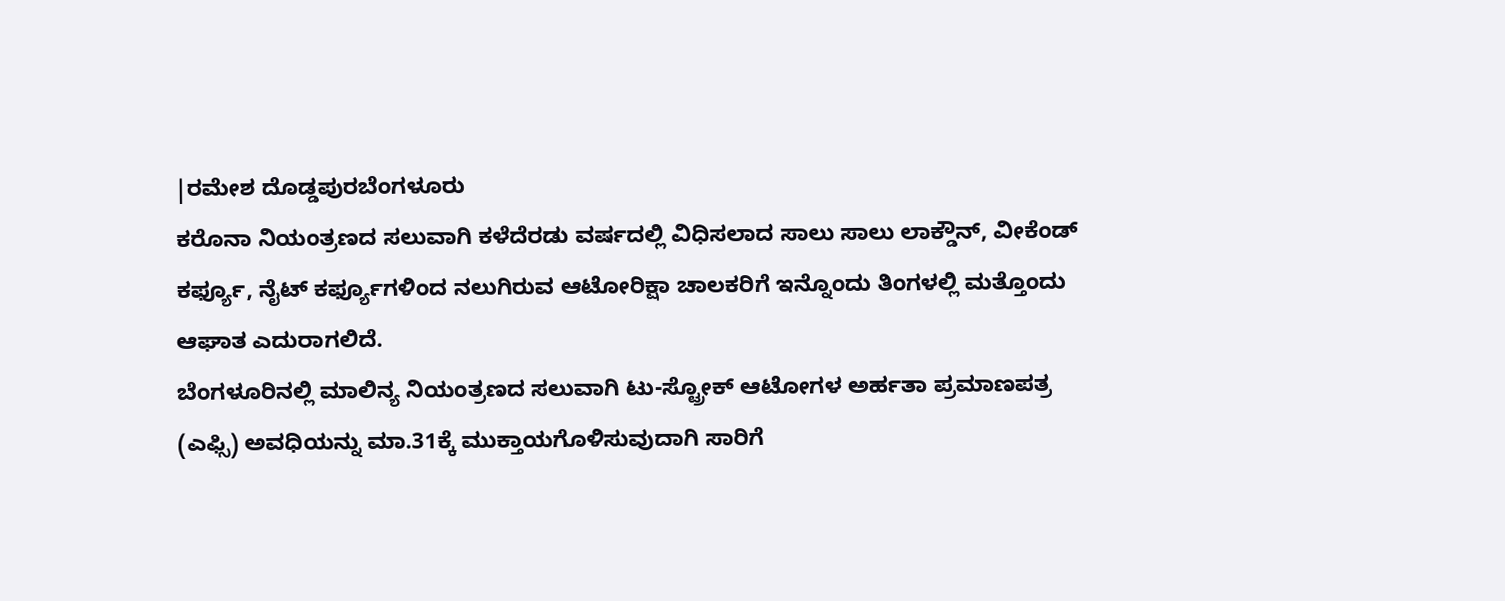|ರಮೇಶ ದೊಡ್ಡಪುರಬೆಂಗಳೂರು
ಕರೊನಾ ನಿಯಂತ್ರಣದ ಸಲುವಾಗಿ ಕಳೆದೆರಡು ವರ್ಷದಲ್ಲಿ ವಿಧಿಸಲಾದ ಸಾಲು ಸಾಲು ಲಾಕ್ಡೌನ್, ವೀಕೆಂಡ್ ಕರ್ಫ್ಯೂ, ನೈಟ್ ಕರ್ಫ್ಯೂಗಳಿಂದ ನಲುಗಿರುವ ಆಟೋರಿಕ್ಷಾ ಚಾಲಕರಿಗೆ ಇನ್ನೊಂದು ತಿಂಗಳಲ್ಲಿ ಮತ್ತೊಂದು ಆಘಾತ ಎದುರಾಗಲಿದೆ.
ಬೆಂಗಳೂರಿನಲ್ಲಿ ಮಾಲಿನ್ಯ ನಿಯಂತ್ರಣದ ಸಲುವಾಗಿ ಟು-ಸ್ಟ್ರೋಕ್ ಆಟೋಗಳ ಅರ್ಹತಾ ಪ್ರಮಾಣಪತ್ರ (ಎಫ್ಸಿ) ಅವಧಿಯನ್ನು ಮಾ.31ಕ್ಕೆ ಮುಕ್ತಾಯಗೊಳಿಸುವುದಾಗಿ ಸಾರಿಗೆ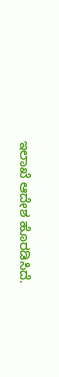ಇಲಾಖೆ ಆದೇಶ ಹೊರಡಿಸಿದೆ.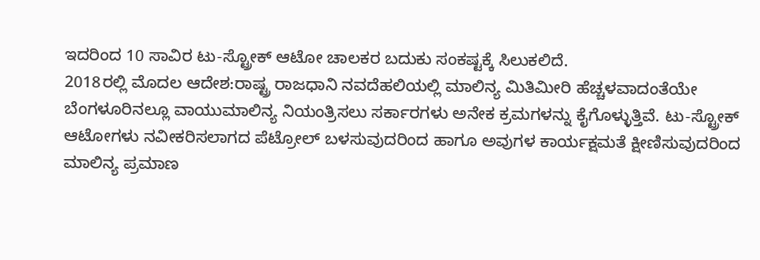ಇದರಿಂದ 10 ಸಾವಿರ ಟು-ಸ್ಟ್ರೋಕ್ ಆಟೋ ಚಾಲಕರ ಬದುಕು ಸಂಕಷ್ಟಕ್ಕೆ ಸಿಲುಕಲಿದೆ.
2018ರಲ್ಲಿ ಮೊದಲ ಆದೇಶ:ರಾಷ್ಟ್ರ ರಾಜಧಾನಿ ನವದೆಹಲಿಯಲ್ಲಿ ಮಾಲಿನ್ಯ ಮಿತಿಮೀರಿ ಹೆಚ್ಚಳವಾದಂತೆಯೇ ಬೆಂಗಳೂರಿನಲ್ಲೂ ವಾಯುಮಾಲಿನ್ಯ ನಿಯಂತ್ರಿಸಲು ಸರ್ಕಾರಗಳು ಅನೇಕ ಕ್ರಮಗಳನ್ನು ಕೈಗೊಳ್ಳುತ್ತಿವೆ. ಟು-ಸ್ಟ್ರೋಕ್ ಆಟೋಗಳು ನವೀಕರಿಸಲಾಗದ ಪೆಟ್ರೋಲ್ ಬಳಸುವುದರಿಂದ ಹಾಗೂ ಅವುಗಳ ಕಾರ್ಯಕ್ಷಮತೆ ಕ್ಷೀಣಿಸುವುದರಿಂದ ಮಾಲಿನ್ಯ ಪ್ರಮಾಣ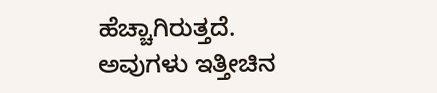ಹೆಚ್ಚಾಗಿರುತ್ತದೆ. ಅವುಗಳು ಇತ್ತೀಚಿನ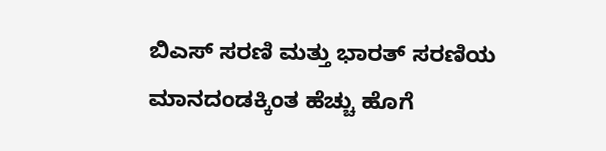ಬಿಎಸ್ ಸರಣಿ ಮತ್ತು ಭಾರತ್ ಸರಣಿಯ ಮಾನದಂಡಕ್ಕಿಂತ ಹೆಚ್ಚು ಹೊಗೆ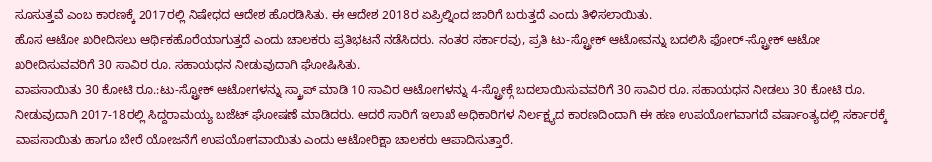ಸೂಸುತ್ತವೆ ಎಂಬ ಕಾರಣಕ್ಕೆ 2017ರಲ್ಲಿ ನಿಷೇಧದ ಆದೇಶ ಹೊರಡಿಸಿತು. ಈ ಆದೇಶ 2018ರ ಏಪ್ರಿಲ್ನಿಂದ ಜಾರಿಗೆ ಬರುತ್ತದೆ ಎಂದು ತಿಳಿಸಲಾಯಿತು.
ಹೊಸ ಆಟೋ ಖರೀದಿಸಲು ಆರ್ಥಿಕಹೊರೆಯಾಗುತ್ತದೆ ಎಂದು ಚಾಲಕರು ಪ್ರತಿಭಟನೆ ನಡೆಸಿದರು. ನಂತರ ಸರ್ಕಾರವು, ಪ್ರತಿ ಟು-ಸ್ಟ್ರೋಕ್ ಆಟೋವನ್ನು ಬದಲಿಸಿ ಫೋರ್-ಸ್ಟ್ರೋಕ್ ಆಟೋ ಖರೀದಿಸುವವರಿಗೆ 30 ಸಾವಿರ ರೂ. ಸಹಾಯಧನ ನೀಡುವುದಾಗಿ ಘೋಷಿಸಿತು.
ವಾಪಸಾಯಿತು 30 ಕೋಟಿ ರೂ.:ಟು-ಸ್ಟ್ರೋಕ್ ಆಟೋಗಳನ್ನು ಸ್ಕ್ರಾಪ್ ಮಾಡಿ 10 ಸಾವಿರ ಆಟೋಗಳನ್ನು 4-ಸ್ಟ್ರೋಕ್ಗೆ ಬದಲಾಯಿಸುವವರಿಗೆ 30 ಸಾವಿರ ರೂ. ಸಹಾಯಧನ ನೀಡಲು 30 ಕೋಟಿ ರೂ. ನೀಡುವುದಾಗಿ 2017-18ರಲ್ಲಿ ಸಿದ್ದರಾಮಯ್ಯ ಬಜೆಟ್ ಘೋಷಣೆ ಮಾಡಿದರು. ಆದರೆ ಸಾರಿಗೆ ಇಲಾಖೆ ಅಧಿಕಾರಿಗಳ ನಿರ್ಲಕ್ಷ್ಯದ ಕಾರಣದಿಂದಾಗಿ ಈ ಹಣ ಉಪಯೋಗವಾಗದೆ ವರ್ಷಾಂತ್ಯದಲ್ಲಿ ಸರ್ಕಾರಕ್ಕೆ ವಾಪಸಾಯಿತು ಹಾಗೂ ಬೇರೆ ಯೋಜನೆಗೆ ಉಪಯೋಗವಾಯಿತು ಎಂದು ಆಟೋರಿಕ್ಷಾ ಚಾಲಕರು ಆಪಾದಿಸುತ್ತಾರೆ.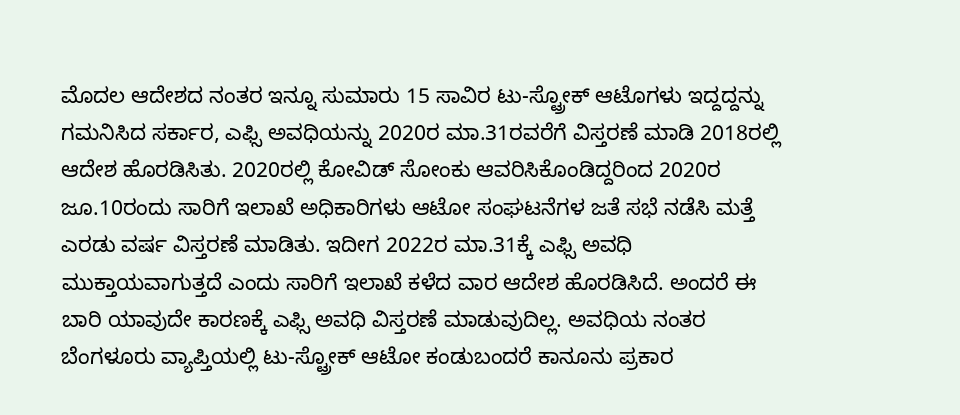ಮೊದಲ ಆದೇಶದ ನಂತರ ಇನ್ನೂ ಸುಮಾರು 15 ಸಾವಿರ ಟು-ಸ್ಟ್ರೋಕ್ ಆಟೊಗಳು ಇದ್ದದ್ದನ್ನು ಗಮನಿಸಿದ ಸರ್ಕಾರ, ಎಫ್ಸಿ ಅವಧಿಯನ್ನು 2020ರ ಮಾ.31ರವರೆಗೆ ವಿಸ್ತರಣೆ ಮಾಡಿ 2018ರಲ್ಲಿ ಆದೇಶ ಹೊರಡಿಸಿತು. 2020ರಲ್ಲಿ ಕೋವಿಡ್ ಸೋಂಕು ಆವರಿಸಿಕೊಂಡಿದ್ದರಿಂದ 2020ರ ಜೂ.10ರಂದು ಸಾರಿಗೆ ಇಲಾಖೆ ಅಧಿಕಾರಿಗಳು ಆಟೋ ಸಂಘಟನೆಗಳ ಜತೆ ಸಭೆ ನಡೆಸಿ ಮತ್ತೆ ಎರಡು ವರ್ಷ ವಿಸ್ತರಣೆ ಮಾಡಿತು. ಇದೀಗ 2022ರ ಮಾ.31ಕ್ಕೆ ಎಫ್ಸಿ ಅವಧಿ ಮುಕ್ತಾಯವಾಗುತ್ತದೆ ಎಂದು ಸಾರಿಗೆ ಇಲಾಖೆ ಕಳೆದ ವಾರ ಆದೇಶ ಹೊರಡಿಸಿದೆ. ಅಂದರೆ ಈ ಬಾರಿ ಯಾವುದೇ ಕಾರಣಕ್ಕೆ ಎಫ್ಸಿ ಅವಧಿ ವಿಸ್ತರಣೆ ಮಾಡುವುದಿಲ್ಲ. ಅವಧಿಯ ನಂತರ ಬೆಂಗಳೂರು ವ್ಯಾಪ್ತಿಯಲ್ಲಿ ಟು-ಸ್ಟ್ರೋಕ್ ಆಟೋ ಕಂಡುಬಂದರೆ ಕಾನೂನು ಪ್ರಕಾರ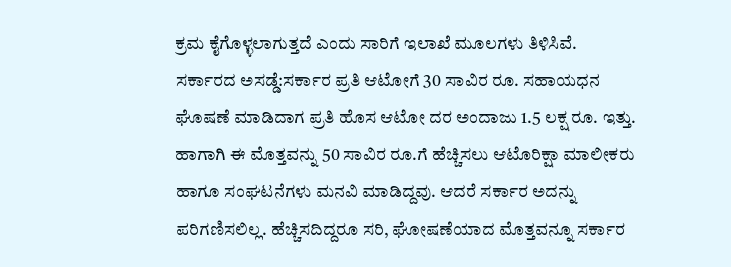ಕ್ರಮ ಕೈಗೊಳ್ಳಲಾಗುತ್ತದೆ ಎಂದು ಸಾರಿಗೆ ಇಲಾಖೆ ಮೂಲಗಳು ತಿಳಿಸಿವೆ.
ಸರ್ಕಾರದ ಅಸಡ್ಡೆ:ಸರ್ಕಾರ ಪ್ರತಿ ಆಟೋಗೆ 30 ಸಾವಿರ ರೂ. ಸಹಾಯಧನ ಘೊಷಣೆ ಮಾಡಿದಾಗ ಪ್ರತಿ ಹೊಸ ಆಟೋ ದರ ಅಂದಾಜು 1.5 ಲಕ್ಷ ರೂ. ಇತ್ತು. ಹಾಗಾಗಿ ಈ ಮೊತ್ತವನ್ನು 50 ಸಾವಿರ ರೂ.ಗೆ ಹೆಚ್ಚಿಸಲು ಆಟೊರಿಕ್ಷಾ ಮಾಲೀಕರು ಹಾಗೂ ಸಂಘಟನೆಗಳು ಮನವಿ ಮಾಡಿದ್ದವು. ಆದರೆ ಸರ್ಕಾರ ಅದನ್ನು ಪರಿಗಣಿಸಲಿಲ್ಲ. ಹೆಚ್ಚಿಸದಿದ್ದರೂ ಸರಿ, ಘೋಷಣೆಯಾದ ಮೊತ್ತವನ್ನೂ ಸರ್ಕಾರ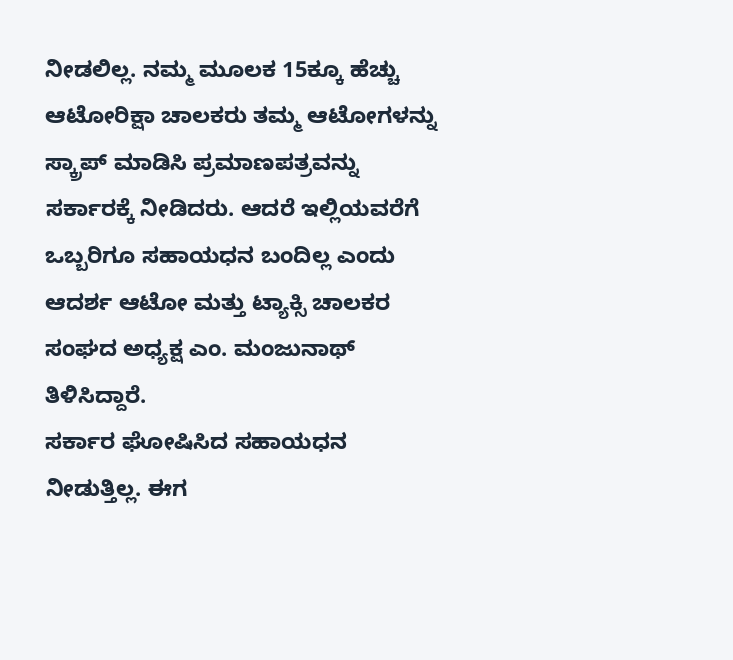ನೀಡಲಿಲ್ಲ. ನಮ್ಮ ಮೂಲಕ 15ಕ್ಕೂ ಹೆಚ್ಚು ಆಟೋರಿಕ್ಷಾ ಚಾಲಕರು ತಮ್ಮ ಆಟೋಗಳನ್ನು ಸ್ಕ್ರಾಪ್ ಮಾಡಿಸಿ ಪ್ರಮಾಣಪತ್ರವನ್ನು ಸರ್ಕಾರಕ್ಕೆ ನೀಡಿದರು. ಆದರೆ ಇಲ್ಲಿಯವರೆಗೆ ಒಬ್ಬರಿಗೂ ಸಹಾಯಧನ ಬಂದಿಲ್ಲ ಎಂದು ಆದರ್ಶ ಆಟೋ ಮತ್ತು ಟ್ಯಾಕ್ಸಿ ಚಾಲಕರ ಸಂಘದ ಅಧ್ಯಕ್ಷ ಎಂ. ಮಂಜುನಾಥ್ ತಿಳಿಸಿದ್ದಾರೆ.
ಸರ್ಕಾರ ಘೋಷಿಸಿದ ಸಹಾಯಧನ ನೀಡುತ್ತಿಲ್ಲ. ಈಗ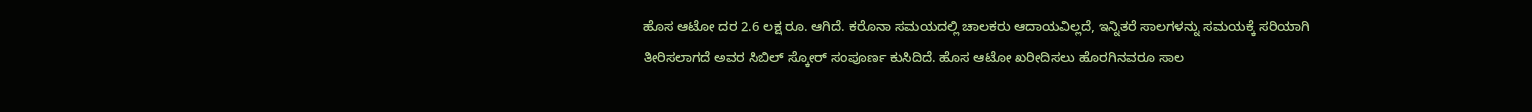ಹೊಸ ಆಟೋ ದರ 2.6 ಲಕ್ಷ ರೂ. ಆಗಿದೆ. ಕರೊನಾ ಸಮಯದಲ್ಲಿ ಚಾಲಕರು ಆದಾಯವಿಲ್ಲದೆ, ಇನ್ನಿತರೆ ಸಾಲಗಳನ್ನು ಸಮಯಕ್ಕೆ ಸರಿಯಾಗಿ ತೀರಿಸಲಾಗದೆ ಅವರ ಸಿಬಿಲ್ ಸ್ಕೋರ್ ಸಂಪೂರ್ಣ ಕುಸಿದಿದೆ. ಹೊಸ ಆಟೋ ಖರೀದಿಸಲು ಹೊರಗಿನವರೂ ಸಾಲ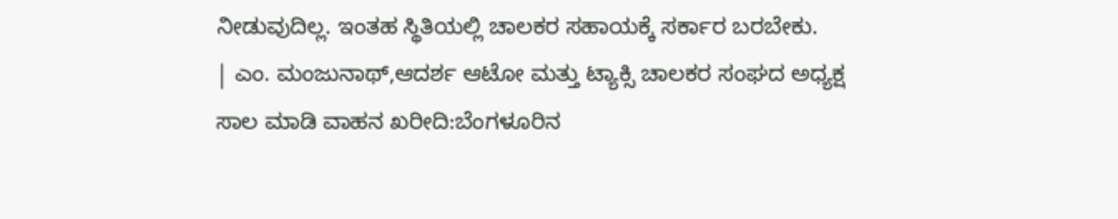ನೀಡುವುದಿಲ್ಲ. ಇಂತಹ ಸ್ಥಿತಿಯಲ್ಲಿ ಚಾಲಕರ ಸಹಾಯಕ್ಕೆ ಸರ್ಕಾರ ಬರಬೇಕು.
| ಎಂ. ಮಂಜುನಾಥ್,ಆದರ್ಶ ಆಟೋ ಮತ್ತು ಟ್ಯಾಕ್ಸಿ ಚಾಲಕರ ಸಂಘದ ಅಧ್ಯಕ್ಷ
ಸಾಲ ಮಾಡಿ ವಾಹನ ಖರೀದಿ:ಬೆಂಗಳೂರಿನ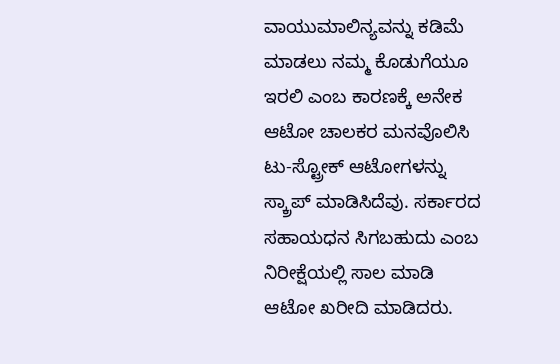ವಾಯುಮಾಲಿನ್ಯವನ್ನು ಕಡಿಮೆ ಮಾಡಲು ನಮ್ಮ ಕೊಡುಗೆಯೂ ಇರಲಿ ಎಂಬ ಕಾರಣಕ್ಕೆ ಅನೇಕ ಆಟೋ ಚಾಲಕರ ಮನವೊಲಿಸಿ ಟು-ಸ್ಟ್ರೋಕ್ ಆಟೋಗಳನ್ನು ಸ್ಕ್ರಾಪ್ ಮಾಡಿಸಿದೆವು. ಸರ್ಕಾರದ ಸಹಾಯಧನ ಸಿಗಬಹುದು ಎಂಬ ನಿರೀಕ್ಷೆಯಲ್ಲಿ ಸಾಲ ಮಾಡಿ ಆಟೋ ಖರೀದಿ ಮಾಡಿದರು.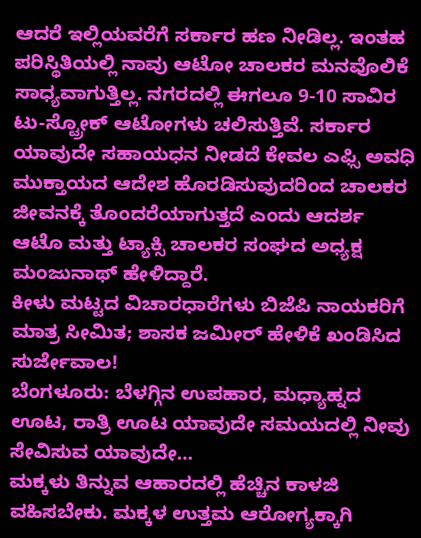ಆದರೆ ಇಲ್ಲಿಯವರೆಗೆ ಸರ್ಕಾರ ಹಣ ನೀಡಿಲ್ಲ. ಇಂತಹ ಪರಿಸ್ಥಿತಿಯಲ್ಲಿ ನಾವು ಆಟೋ ಚಾಲಕರ ಮನವೊಲಿಕೆ ಸಾಧ್ಯವಾಗುತ್ತಿಲ್ಲ. ನಗರದಲ್ಲಿ ಈಗಲೂ 9-10 ಸಾವಿರ ಟು-ಸ್ಟ್ರೋಕ್ ಆಟೋಗಳು ಚಲಿಸುತ್ತಿವೆ. ಸರ್ಕಾರ ಯಾವುದೇ ಸಹಾಯಧನ ನೀಡದೆ ಕೇವಲ ಎಫ್ಸಿ ಅವಧಿ ಮುಕ್ತಾಯದ ಆದೇಶ ಹೊರಡಿಸುವುದರಿಂದ ಚಾಲಕರ ಜೀವನಕ್ಕೆ ತೊಂದರೆಯಾಗುತ್ತದೆ ಎಂದು ಆದರ್ಶ ಆಟೊ ಮತ್ತು ಟ್ಯಾಕ್ಸಿ ಚಾಲಕರ ಸಂಘದ ಅಧ್ಯಕ್ಷ ಮಂಜುನಾಥ್ ಹೇಳಿದ್ದಾರೆ.
ಕೀಳು ಮಟ್ಟದ ವಿಚಾರಧಾರೆಗಳು ಬಿಜೆಪಿ ನಾಯಕರಿಗೆ ಮಾತ್ರ ಸೀಮಿತ; ಶಾಸಕ ಜಮೀರ್ ಹೇಳಿಕೆ ಖಂಡಿಸಿದ ಸುರ್ಜೇವಾಲ!
ಬೆಂಗಳೂರು: ಬೆಳಗ್ಗಿನ ಉಪಹಾರ, ಮಧ್ಯಾಹ್ನದ ಊಟ, ರಾತ್ರಿ ಊಟ ಯಾವುದೇ ಸಮಯದಲ್ಲಿ ನೀವು ಸೇವಿಸುವ ಯಾವುದೇ…
ಮಕ್ಕಳು ತಿನ್ನುವ ಆಹಾರದಲ್ಲಿ ಹೆಚ್ಚಿನ ಕಾಳಜಿ ವಹಿಸಬೇಕು. ಮಕ್ಕಳ ಉತ್ತಮ ಆರೋಗ್ಯಕ್ಕಾಗಿ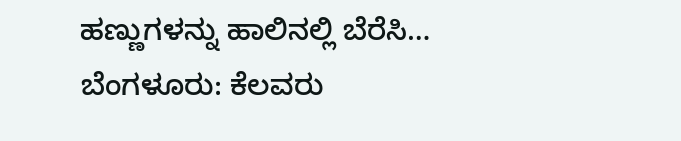ಹಣ್ಣುಗಳನ್ನು ಹಾಲಿನಲ್ಲಿ ಬೆರೆಸಿ…
ಬೆಂಗಳೂರು: ಕೆಲವರು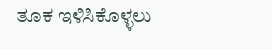ತೂಕ ಇಳಿಸಿಕೊಳ್ಳಲು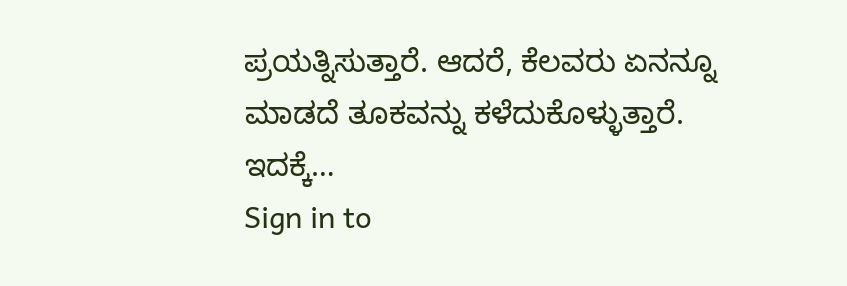ಪ್ರಯತ್ನಿಸುತ್ತಾರೆ. ಆದರೆ, ಕೆಲವರು ಏನನ್ನೂ ಮಾಡದೆ ತೂಕವನ್ನು ಕಳೆದುಕೊಳ್ಳುತ್ತಾರೆ. ಇದಕ್ಕೆ…
Sign in to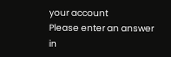your account
Please enter an answer in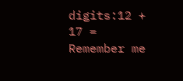digits:12 + 17 =
Remember me